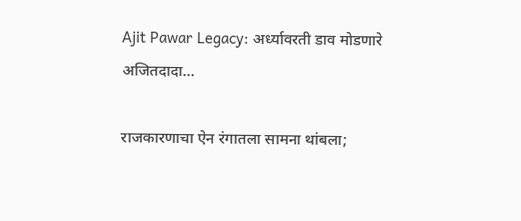Ajit Pawar Legacy: अर्ध्यावरती डाव मोडणारे अजितदादा…

राजकारणाचा ऐन रंगातला सामना थांबला;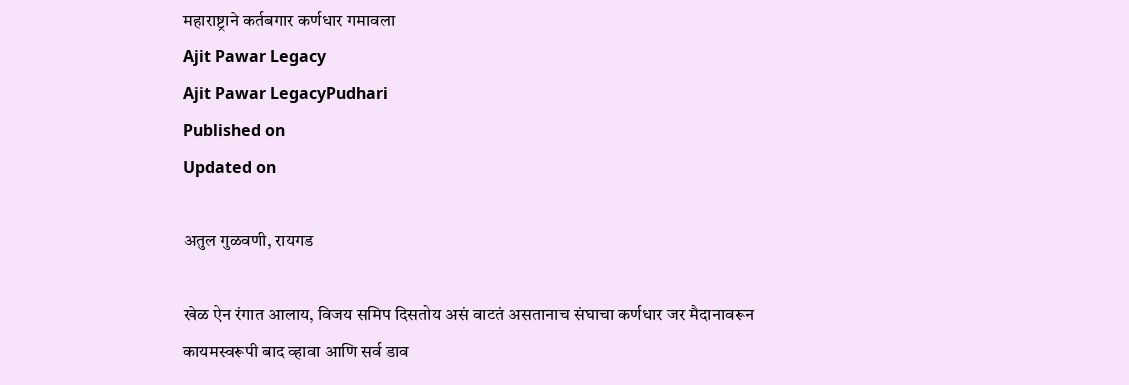महाराष्ट्राने कर्तबगार कर्णधार गमावला
Ajit Pawar Legacy
Ajit Pawar LegacyPudhari
Published on
Updated on

अतुल गुळवणी, रायगड

खेळ ऐन रंगात आलाय, विजय समिप दिसतोय असं वाटतं असतानाच संघाचा कर्णधार जर मैदानावरून कायमस्वरूपी बाद व्हावा आणि सर्व डाव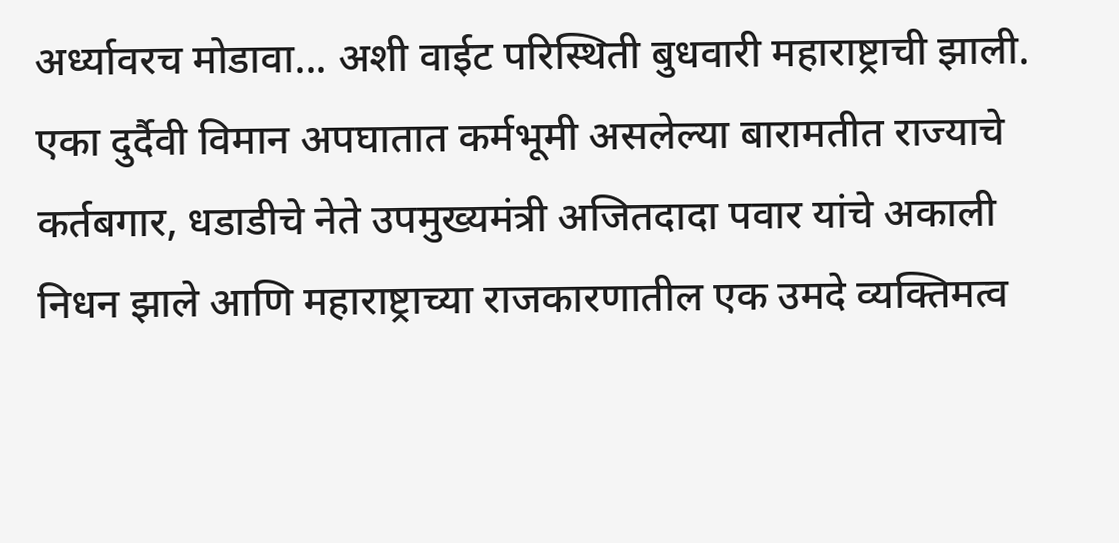अर्ध्यावरच मोडावा... अशी वाईट परिस्थिती बुधवारी महाराष्ट्राची झाली. एका दुर्दैवी विमान अपघातात कर्मभूमी असलेल्या बारामतीत राज्याचे कर्तबगार, धडाडीचे नेते उपमुख्यमंत्री अजितदादा पवार यांचे अकाली निधन झाले आणि महाराष्ट्राच्या राजकारणातील एक उमदे व्यक्तिमत्व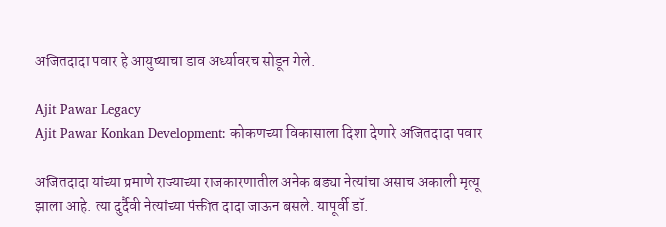अजितदादा पवार हे आयुष्याचा डाव अर्ध्यावरच सोडून गेले.

Ajit Pawar Legacy
Ajit Pawar Konkan Development: कोकणच्या विकासाला दिशा देणारे अजितदादा पवार

अजितदादा यांच्या प्रमाणे राज्याच्या राजकारणातील अनेक बड्या नेत्यांचा असाच अकाली मृत्यू झाला आहे. त्या दुर्दैवी नेत्यांच्या पंक्तीत दादा जाऊन बसले. यापूर्वी डॉ.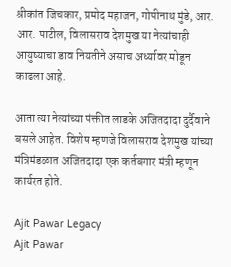श्रीकांत जिचकार, प्रमोद महाजन, गोपीनाथ मुंडे, आर. आर. पाटील, विलासराव देशमुख या नेत्यांचाही आयुष्याचा डाव नियतीने असाच अर्ध्यावर मोडून काढला आहे.

आता त्या नेत्यांच्या पंक्तीत लाडके अजितदादा दुर्दैवाने बसले आहेत. विशेष म्हणजे विलासराव देशमुख यांच्या मंत्रिमंडळात अजितदादा एक कर्तबगार मंत्री म्हणून कार्यरत होते.

Ajit Pawar Legacy
Ajit Pawar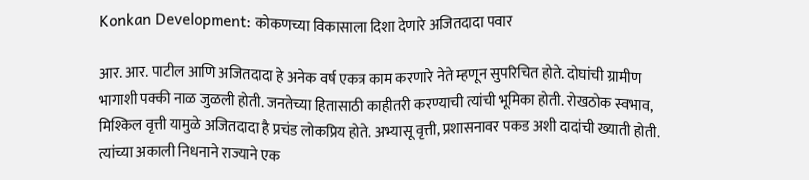Konkan Development: कोकणच्या विकासाला दिशा देणारे अजितदादा पवार

आर. आर. पाटील आणि अजितदादा हे अनेक वर्ष एकत्र काम करणारे नेते म्हणून सुपरिचित होते. दोघांची ग्रामीण भागाशी पक्की नाळ जुळली होती. जनतेच्या हितासाठी काहीतरी करण्याची त्यांची भूमिका होती. रोखठोक स्वभाव, मिश्किल वृत्ती यामुळे अजितदादा है प्रचंड लोकप्रिय होते. अभ्यासू वृत्ती, प्रशासनावर पकड अशी दादांची ख्याती होती. त्यांच्या अकाली निधनाने राज्याने एक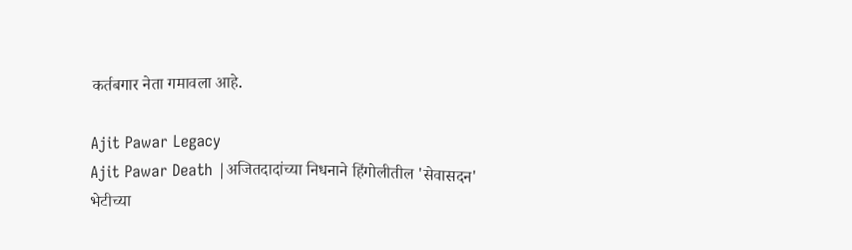कर्तबगार नेता गमावला आहे.

Ajit Pawar Legacy
Ajit Pawar Death |अजितदादांच्या निधनाने हिंगोलीतील 'सेवासदन' भेटीच्या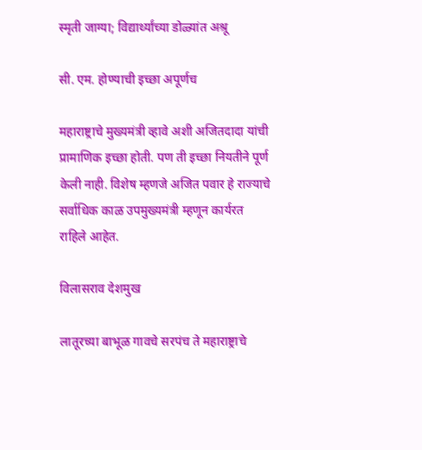स्मृती जाग्या; विद्यार्थ्यांच्या डोळ्यांत अश्रू

सी. एम. होण्याची इच्छा अपूर्णच

महाराष्ट्राचे मुख्यमंत्री व्हावे अशी अजितदादा यांची प्रामाणिक इच्छा होती. पण ती इच्छा नियतीने पूर्ण केली नाही. विशेष म्हणजे अजित पवार हे राज्याचे सर्वाधिक काळ उपमुख्यमंत्री म्हणून कार्यरत राहिले आहेत.

विलासराव देशमुख

लातूरच्या बाभूळ गावचे सरपंच ते महाराष्ट्राचे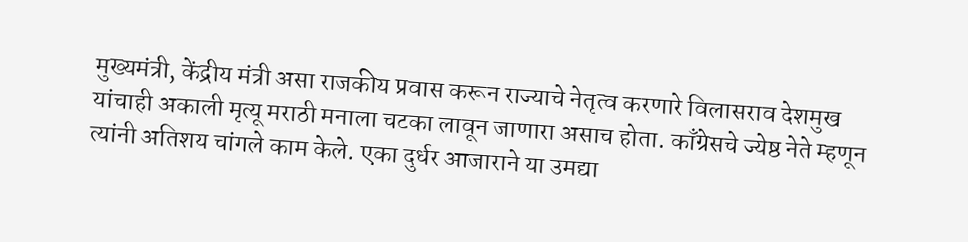मुख्यमंत्री, केंद्रीय मंत्री असा राजकीय प्रवास करून राज्याचे नेतृत्व करणारे विलासराव देशमुख यांचाही अकाली मृत्यू मराठी मनाला चटका लावून जाणारा असाच होता. काँग्रेसचे ज्येष्ठ नेते म्हणून त्यांनी अतिशय चांगले काम केले. एका दुर्धर आजाराने या उमद्या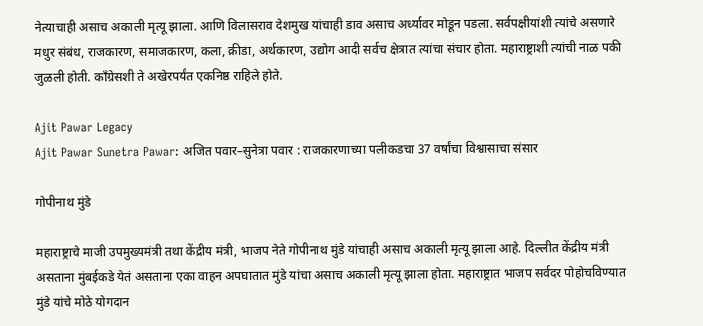नेत्याचाही असाच अकाली मृत्यू झाला. आणि विलासराव देशमुख यांचाही डाव असाच अर्ध्यावर मोडून पडला. सर्वपक्षीयांशी त्यांचे असणारे मधुर संबंध, राजकारण, समाजकारण, कला, क्रीडा, अर्थकारण, उद्योग आदी सर्वच क्षेत्रात त्यांचा संचार होता. महाराष्ट्राशी त्यांची नाळ पकी जुळली होती. काँग्रेसशी ते अखेरपर्यंत एकनिष्ठ राहिले होते.

Ajit Pawar Legacy
Ajit Pawar Sunetra Pawar: अजित पवार–सुनेत्रा पवार : राजकारणाच्या पलीकडचा 37 वर्षांचा विश्वासाचा संसार

गोपीनाथ मुंडे

महाराष्ट्राचे माजी उपमुख्यमंत्री तथा केंद्रीय मंत्री, भाजप नेते गोपीनाथ मुंडे यांचाही असाच अकाली मृत्यू झाला आहे. दिल्लीत केंद्रीय मंत्री असताना मुंबईकडे येतं असताना एका वाहन अपघातात मुंडे यांचा असाच अकाली मृत्यू झाला होता. महाराष्ट्रात भाजप सर्वदर पोहोचविण्यात मुंडे यांचे मोठे योगदान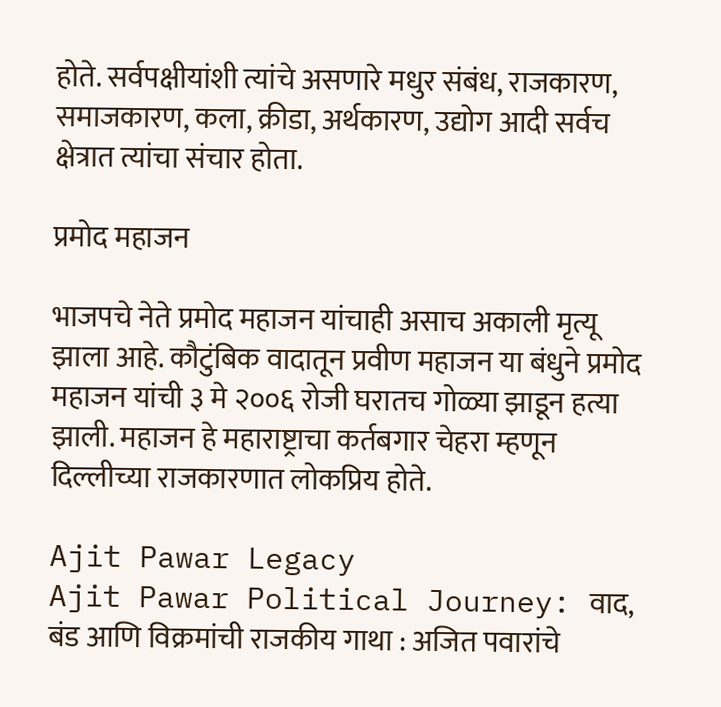होते. सर्वपक्षीयांशी त्यांचे असणारे मधुर संबंध, राजकारण, समाजकारण, कला, क्रीडा, अर्थकारण, उद्योग आदी सर्वच क्षेत्रात त्यांचा संचार होता.

प्रमोद महाजन

भाजपचे नेते प्रमोद महाजन यांचाही असाच अकाली मृत्यू झाला आहे. कौटुंबिक वादातून प्रवीण महाजन या बंधुने प्रमोद महाजन यांची ३ मे २००६ रोजी घरातच गोळ्या झाडून हत्या झाली. महाजन हे महाराष्ट्राचा कर्तबगार चेहरा म्हणून दिल्लीच्या राजकारणात लोकप्रिय होते.

Ajit Pawar Legacy
Ajit Pawar Political Journey: वाद, बंड आणि विक्रमांची राजकीय गाथा : अजित पवारांचे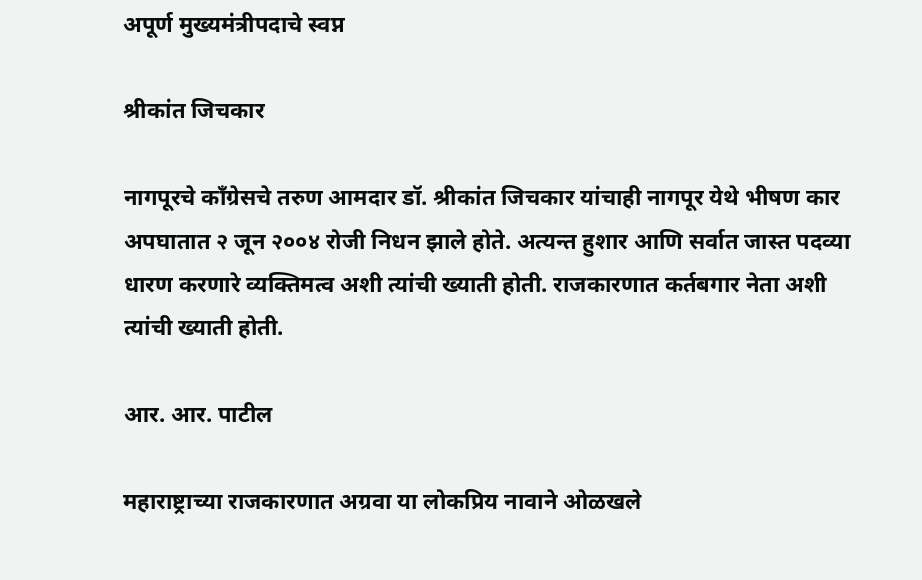अपूर्ण मुख्यमंत्रीपदाचे स्वप्न

श्रीकांत जिचकार

नागपूरचे काँग्रेसचे तरुण आमदार डॉ. श्रीकांत जिचकार यांचाही नागपूर येथे भीषण कार अपघातात २ जून २००४ रोजी निधन झाले होते. अत्यन्त हुशार आणि सर्वात जास्त पदव्या धारण करणारे व्यक्तिमत्व अशी त्यांची ख्याती होती. राजकारणात कर्तबगार नेता अशी त्यांची ख्याती होती.

आर. आर. पाटील

महाराष्ट्राच्या राजकारणात अग्रवा या लोकप्रिय नावाने ओळखले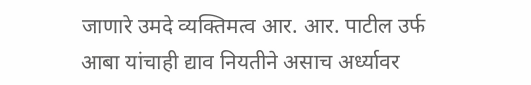जाणारे उमदे व्यक्तिमत्व आर. आर. पाटील उर्फ आबा यांचाही द्याव नियतीने असाच अर्ध्यावर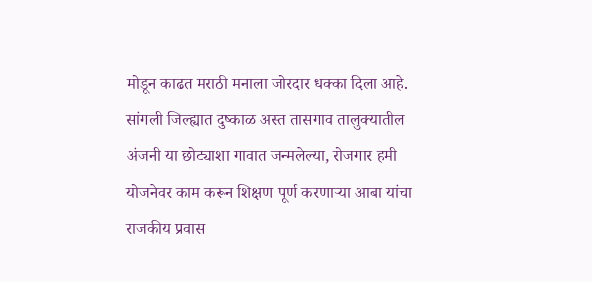मोडून काढत मराठी मनाला जोरदार धक्का दिला आहे. सांगली जिल्ह्यात दुष्काळ अस्त तासगाव तालुक्यातील अंजनी या छोट्याशा गावात जन्मलेल्या, रोजगार हमी योजनेवर काम करून शिक्षण पूर्ण करणाऱ्या आबा यांचा राजकीय प्रवास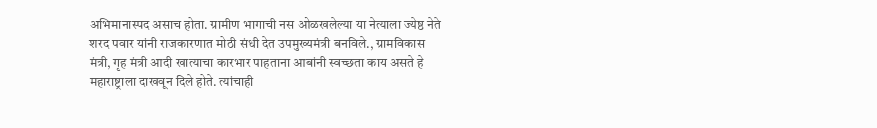अभिमानास्पद असाच होता. ग्रामीण भागाची नस ओळखलेल्या या नेत्याला ज्येष्ठ नेते शरद पवार यांनी राजकारणात मोठी संधी देत उपमुख्यमंत्री बनविले., ग्रामविकास मंत्री, गृह मंत्री आदी खात्याचा कारभार पाहताना आबांनी स्वच्छता काय असते हे महाराष्ट्राला दाखवून दिले होते. त्यांचाही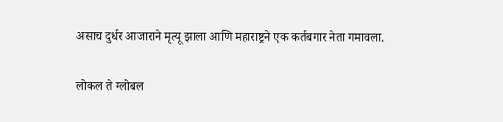असाच दुर्धर आजाराने मृत्यू झाला आणि महाराष्ट्रने एक कर्तबगार नेता गमावला.

लोकल ते ग्लोबल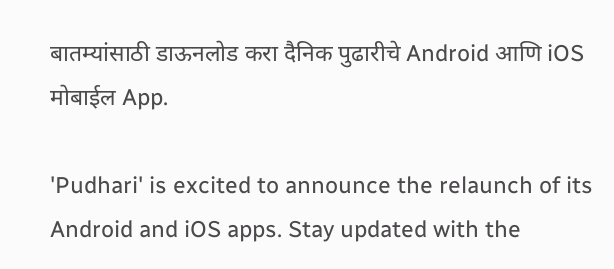बातम्यांसाठी डाऊनलोड करा दैनिक पुढारीचे Android आणि iOS मोबाईल App.

'Pudhari' is excited to announce the relaunch of its Android and iOS apps. Stay updated with the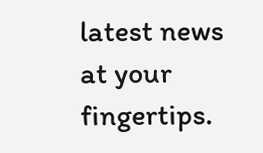latest news at your fingertips.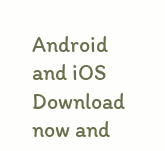Android and iOS Download now and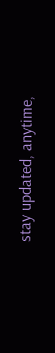stay updated, anytime,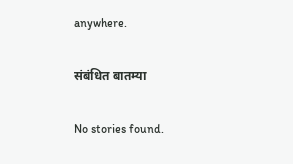anywhere.

संबंधित बातम्या

No stories found.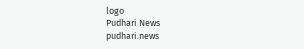logo
Pudhari News
pudhari.news